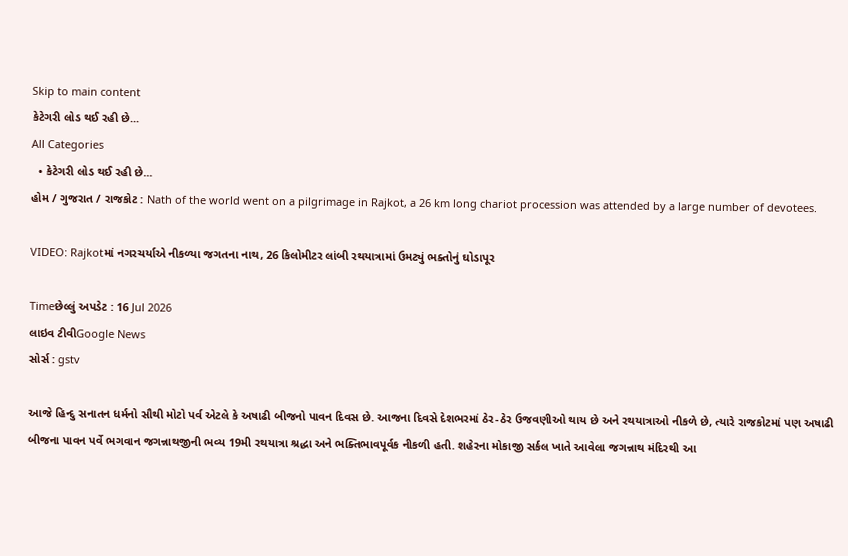Skip to main content
કેટેગરી લોડ થઈ રહી છે...
All Categories
  • કેટેગરી લોડ થઈ રહી છે...
હોમ / ગુજરાત / રાજકોટ : Nath of the world went on a pilgrimage in Rajkot, a 26 km long chariot procession was attended by a large number of devotees.

VIDEO: Rajkotમાં નગરચર્યાએ નીકળ્યા જગતના નાથ, 26 કિલોમીટર લાંબી રથયાત્રામાં ઉમટ્યું ભક્તોનું ઘોડાપૂર

Timeછેલ્લું અપડેટ : 16 Jul 2026
લાઇવ ટીવીGoogle News
સોર્સ : gstv

આજે હિન્દુ સનાતન ધર્મનો સૌથી મોટો પર્વ એટલે કે અષાઢી બીજનો પાવન દિવસ છે. આજના દિવસે દેશભરમાં ઠેર-ઠેર ઉજવણીઓ થાય છે અને રથયાત્રાઓ નીકળે છે, ત્યારે રાજકોટમાં પણ અષાઢી બીજના પાવન પર્વે ભગવાન જગન્નાથજીની ભવ્ય 19મી રથયાત્રા શ્રદ્ધા અને ભક્તિભાવપૂર્વક નીકળી હતી. શહેરના મોકાજી સર્કલ ખાતે આવેલા જગન્નાથ મંદિરથી આ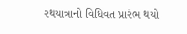રથયાત્રાનો વિધિવત પ્રારંભ થયો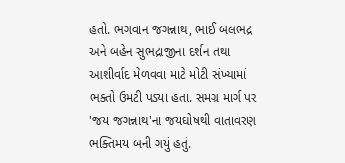હતો. ભગવાન જગન્નાથ, ભાઈ બલભદ્ર અને બહેન સુભદ્રાજીના દર્શન તથા આશીર્વાદ મેળવવા માટે મોટી સંખ્યામાં ભક્તો ઉમટી પડ્યા હતા. સમગ્ર માર્ગ પર 'જય જગન્નાથ'ના જયઘોષથી વાતાવરણ ભક્તિમય બની ગયું હતું.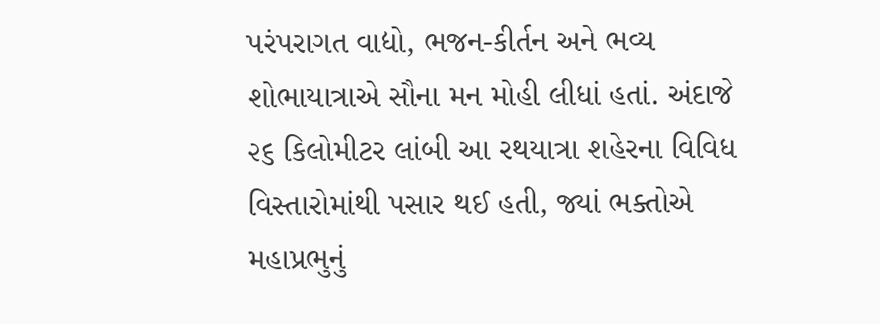પરંપરાગત વાદ્યો, ભજન-કીર્તન અને ભવ્ય શોભાયાત્રાએ સૌના મન મોહી લીધાં હતાં. અંદાજે ૨૬ કિલોમીટર લાંબી આ રથયાત્રા શહેરના વિવિધ વિસ્તારોમાંથી પસાર થઈ હતી, જ્યાં ભક્તોએ મહાપ્રભુનું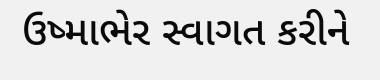ઉષ્માભેર સ્વાગત કરીને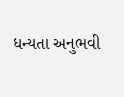ધન્યતા અનુભવી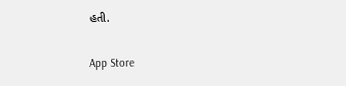હતી.

App Store